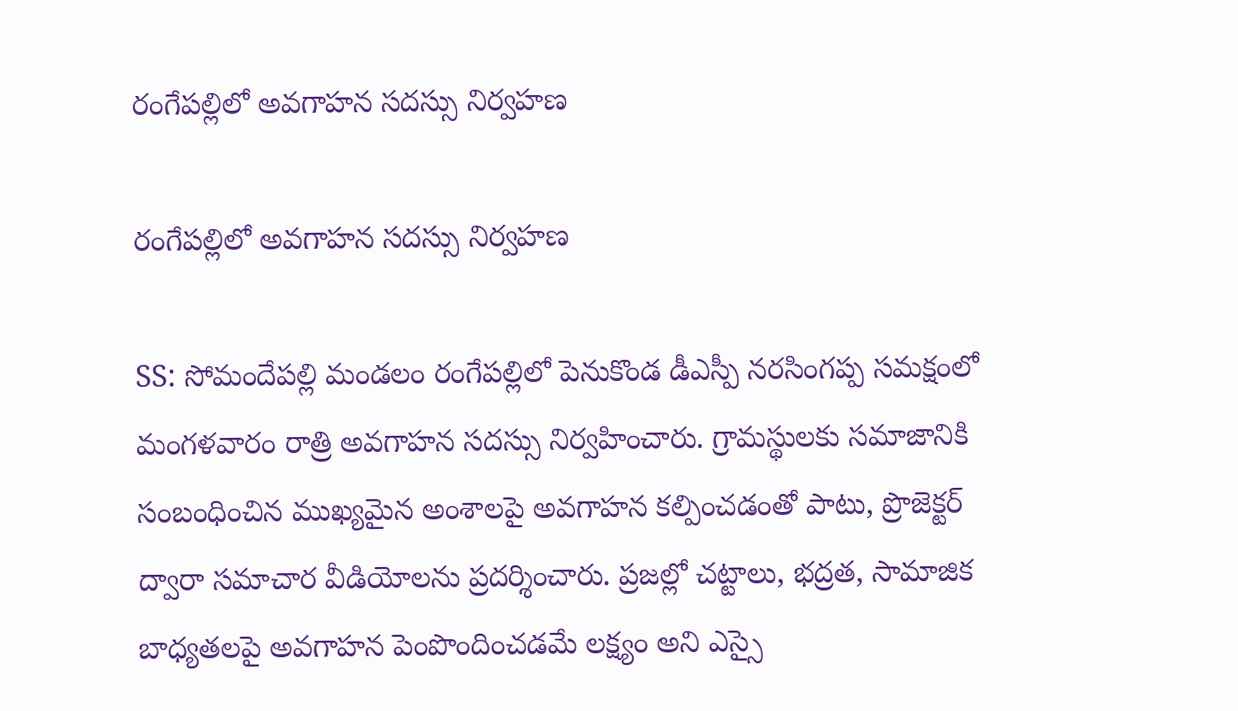రంగేపల్లిలో అవగాహన సదస్సు నిర్వహణ

రంగేపల్లిలో అవగాహన సదస్సు నిర్వహణ

SS: సోమందేపల్లి మండలం రంగేపల్లిలో పెనుకొండ డీఎస్పీ నరసింగప్ప సమక్షంలో మంగళవారం రాత్రి అవగాహన సదస్సు నిర్వహించారు. గ్రామస్థులకు సమాజానికి సంబంధించిన ముఖ్యమైన అంశాలపై అవగాహన కల్పించడంతో పాటు, ప్రొజెక్టర్ ద్వారా సమాచార వీడియోలను ప్రదర్శించారు. ప్రజల్లో చట్టాలు, భద్రత, సామాజిక బాధ్యతలపై అవగాహన పెంపొందించడమే లక్ష్యం అని ఎస్సై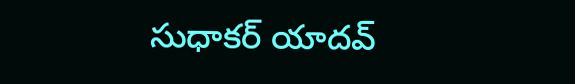సుధాకర్ యాదవ్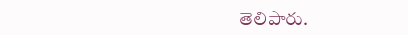తెలిపారు.